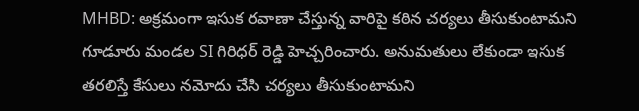MHBD: అక్రమంగా ఇసుక రవాణా చేస్తున్న వారిపై కఠిన చర్యలు తీసుకుంటామని గూడూరు మండల SI గిరిధర్ రెడ్డి హెచ్చరించారు. అనుమతులు లేకుండా ఇసుక తరలిస్తే కేసులు నమోదు చేసి చర్యలు తీసుకుంటామని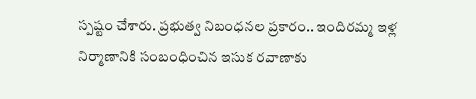స్పష్టం చేశారు. ప్రభుత్వ నిబంధనల ప్రకారం.. ఇందిరమ్మ ఇళ్ల నిర్మాణానికి సంబంధించిన ఇసుక రవాణాకు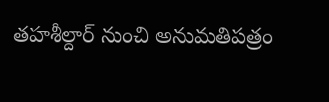తహశీల్దార్ నుంచి అనుమతిపత్రం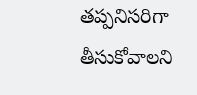తప్పనిసరిగా తీసుకోవాలని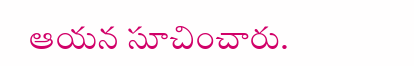ఆయన సూచించారు.